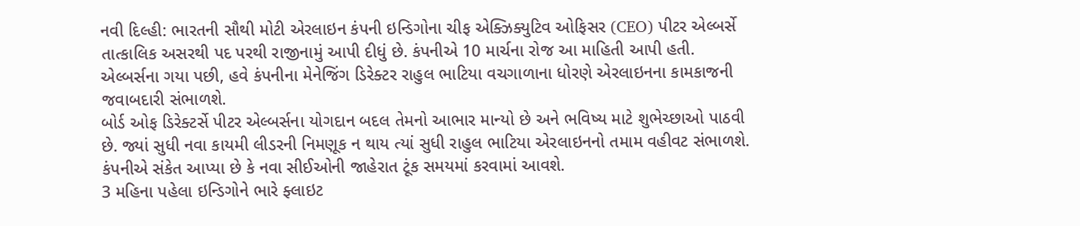નવી દિલ્હી: ભારતની સૌથી મોટી એરલાઇન કંપની ઇન્ડિગોના ચીફ એક્ઝિક્યુટિવ ઓફિસર (CEO) પીટર એલ્બર્સે તાત્કાલિક અસરથી પદ પરથી રાજીનામું આપી દીધું છે. કંપનીએ 10 માર્ચના રોજ આ માહિતી આપી હતી. એલ્બર્સના ગયા પછી, હવે કંપનીના મેનેજિંગ ડિરેક્ટર રાહુલ ભાટિયા વચગાળાના ધોરણે એરલાઇનના કામકાજની જવાબદારી સંભાળશે.
બોર્ડ ઓફ ડિરેક્ટર્સે પીટર એલ્બર્સના યોગદાન બદલ તેમનો આભાર માન્યો છે અને ભવિષ્ય માટે શુભેચ્છાઓ પાઠવી છે. જ્યાં સુધી નવા કાયમી લીડરની નિમણૂક ન થાય ત્યાં સુધી રાહુલ ભાટિયા એરલાઇનનો તમામ વહીવટ સંભાળશે. કંપનીએ સંકેત આપ્યા છે કે નવા સીઈઓની જાહેરાત ટૂંક સમયમાં કરવામાં આવશે.
3 મહિના પહેલા ઇન્ડિગોને ભારે ફ્લાઇટ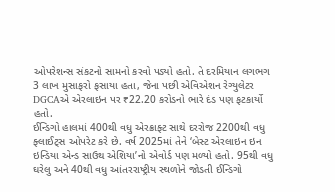ઓપરેશન્સ સંકટનો સામનો કરવો પડ્યો હતો. તે દરમિયાન લગભગ 3 લાખ મુસાફરો ફસાયા હતા, જેના પછી એવિએશન રેગ્યુલેટર DGCAએ એરલાઇન પર ₹22.20 કરોડનો ભારે દંડ પણ ફટકાર્યો હતો.
ઈન્ડિગો હાલમાં 400થી વધુ એરક્રાફ્ટ સાથે દરરોજ 2200થી વધુ ફ્લાઈટ્સ ઓપરેટ કરે છે. વર્ષ 2025માં તેને ‘બેસ્ટ એરલાઇન ઇન ઇન્ડિયા એન્ડ સાઉથ એશિયા’નો એવોર્ડ પણ મળ્યો હતો. 95થી વધુ ઘરેલુ અને 40થી વધુ આંતરરાષ્ટ્રીય સ્થળોને જોડતી ઈન્ડિગો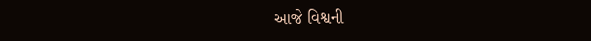આજે વિશ્વની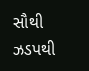સૌથી ઝડપથી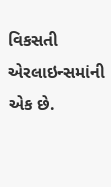વિકસતી એરલાઇન્સમાંની એક છે.